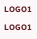LOGO1

LOGO1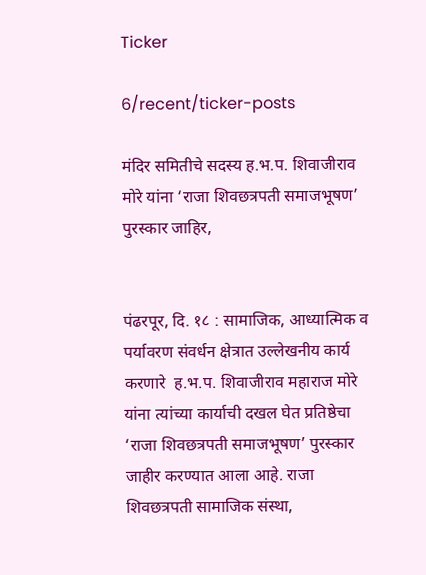Ticker

6/recent/ticker-posts

मंदिर समितीचे सदस्य ह.भ.प. शिवाजीराव मोरे यांना ‘राजा शिवछत्रपती समाजभूषण’ पुरस्कार जाहिर,


पंढरपूर, दि. १८ : सामाजिक, आध्यात्मिक व पर्यावरण संवर्धन क्षेत्रात उल्लेखनीय कार्य करणारे  ह.भ.प. शिवाजीराव महाराज मोरे यांना त्यांच्या कार्याची दखल घेत प्रतिष्ठेचा ‘राजा शिवछत्रपती समाजभूषण’ पुरस्कार जाहीर करण्यात आला आहे. राजा शिवछत्रपती सामाजिक संस्था,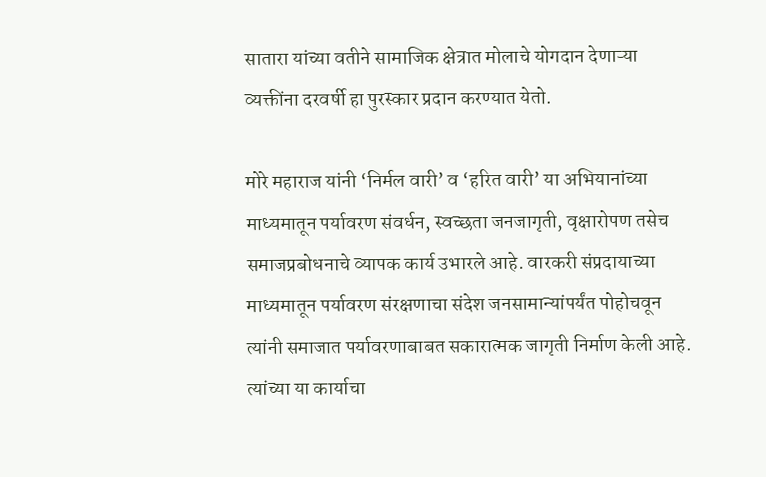सातारा यांच्या वतीने सामाजिक क्षेत्रात मोलाचे योगदान देणाऱ्या व्यक्तींना दरवर्षी हा पुरस्कार प्रदान करण्यात येतो.

मोरे महाराज यांनी ‘निर्मल वारी’ व ‘हरित वारी’ या अभियानांच्या माध्यमातून पर्यावरण संवर्धन, स्वच्छता जनजागृती, वृक्षारोपण तसेच समाजप्रबोधनाचे व्यापक कार्य उभारले आहे. वारकरी संप्रदायाच्या माध्यमातून पर्यावरण संरक्षणाचा संदेश जनसामान्यांपर्यंत पोहोचवून त्यांनी समाजात पर्यावरणाबाबत सकारात्मक जागृती निर्माण केली आहे. त्यांच्या या कार्याचा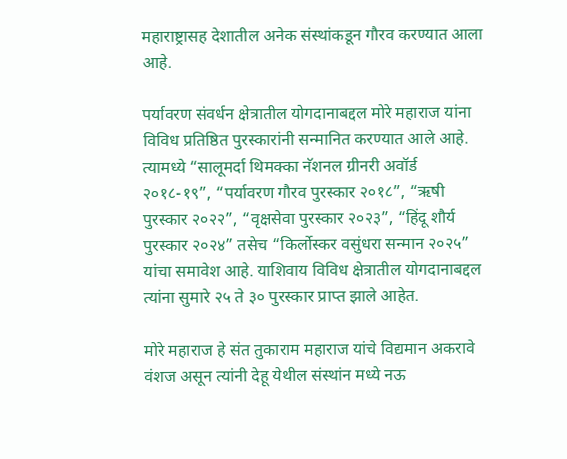महाराष्ट्रासह देशातील अनेक संस्थांकडून गौरव करण्यात आला आहे.

पर्यावरण संवर्धन क्षेत्रातील योगदानाबद्दल मोरे महाराज यांना विविध प्रतिष्ठित पुरस्कारांनी सन्मानित करण्यात आले आहे. त्यामध्ये “सालूमर्दा थिमक्का नॅशनल ग्रीनरी अवॉर्ड २०१८-१९”, “पर्यावरण गौरव पुरस्कार २०१८”, “ऋषी पुरस्कार २०२२”, “वृक्षसेवा पुरस्कार २०२३”, “हिंदू शौर्य पुरस्कार २०२४” तसेच “किर्लोस्कर वसुंधरा सन्मान २०२५” यांचा समावेश आहे. याशिवाय विविध क्षेत्रातील योगदानाबद्दल त्यांना सुमारे २५ ते ३० पुरस्कार प्राप्त झाले आहेत.

मोरे महाराज हे संत तुकाराम महाराज यांचे विद्यमान अकरावे वंशज असून त्यांनी देहू येथील संस्थांन मध्ये नऊ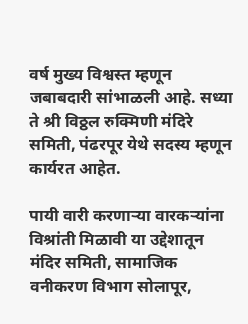वर्ष मुख्य विश्वस्त म्हणून जबाबदारी सांभाळली आहे. सध्या ते श्री विठ्ठल रुक्मिणी मंदिरे समिती, पंढरपूर येथे सदस्य म्हणून कार्यरत आहेत.

पायी वारी करणाऱ्या वारकऱ्यांना विश्रांती मिळावी या उद्देशातून मंदिर समिती, सामाजिक वनीकरण विभाग सोलापूर,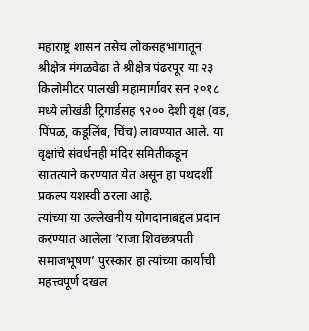महाराष्ट्र शासन तसेच लोकसहभागातून श्रीक्षेत्र मंगळवेढा ते श्रीक्षेत्र पंढरपूर या २३ किलोमीटर पालखी महामार्गावर सन २०१८ मध्ये लोखंडी ट्रिगार्डसह ९२०० देशी वृक्ष (वड, पिंपळ, कडूलिंब, चिंच) लावण्यात आले. या वृक्षांचे संवर्धनही मंदिर समितीकडून सातत्याने करण्यात येत असून हा पथदर्शी प्रकल्प यशस्वी ठरला आहे.
त्यांच्या या उल्लेखनीय योगदानाबद्दल प्रदान करण्यात आलेला ‘राजा शिवछत्रपती समाजभूषण’ पुरस्कार हा त्यांच्या कार्याची महत्त्वपूर्ण दखल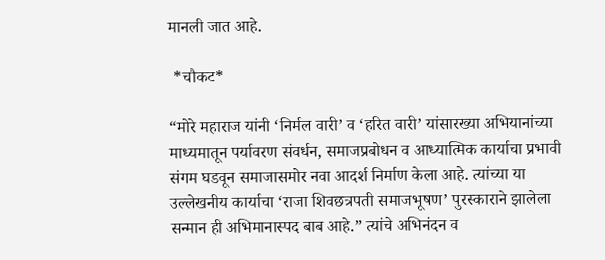मानली जात आहे.

 *चौकट*

“मोरे महाराज यांनी ‘निर्मल वारी’ व ‘हरित वारी’ यांसारख्या अभियानांच्या माध्यमातून पर्यावरण संवर्धन, समाजप्रबोधन व आध्यात्मिक कार्याचा प्रभावी संगम घडवून समाजासमोर नवा आदर्श निर्माण केला आहे. त्यांच्या या उल्लेखनीय कार्याचा ‘राजा शिवछत्रपती समाजभूषण’ पुरस्काराने झालेला सन्मान ही अभिमानास्पद बाब आहे.” त्यांचे अभिनंदन व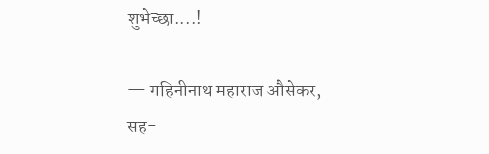शुभेच्छा....!

— गहिनीनाथ महाराज औसेकर,
सह-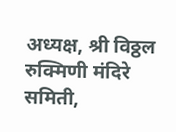अध्यक्ष, श्री विठ्ठल रुक्मिणी मंदिरे समिती,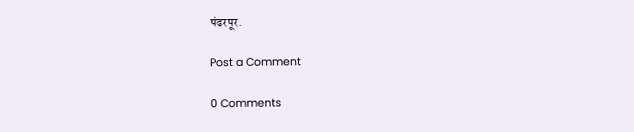पंढरपूर.

Post a Comment

0 Comments